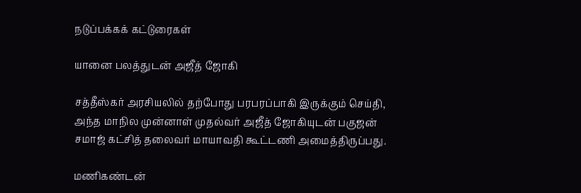நடுப்பக்கக் கட்டுரைகள்

யானை பலத்துடன் அஜீத் ஜோகி

சத்தீஸ்கர் அரசியலில் தற்போது பரபரப்பாகி இருக்கும் செய்தி, அந்த மாநில முன்னாள் முதல்வர் அஜீத் ஜோகியுடன் பகுஜன் சமாஜ் கட்சித் தலைவர் மாயாவதி கூட்டணி அமைத்திருப்பது.

மணிகண்டன்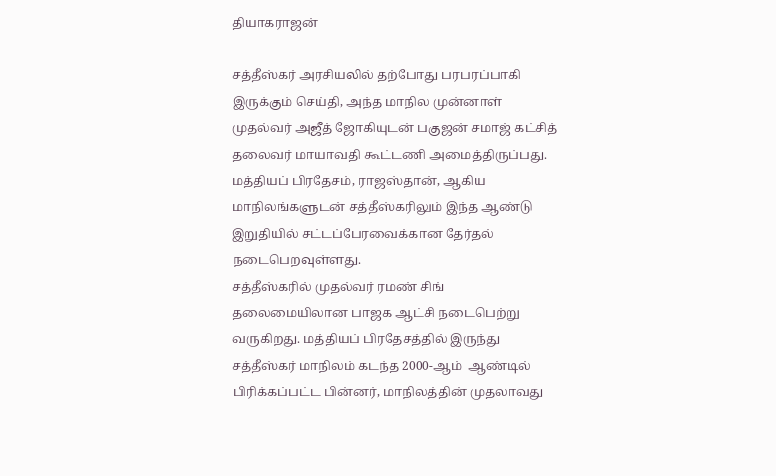தியாகராஜன்

சத்தீஸ்கர் அரசியலில் தற்போது பரபரப்பாகி இருக்கும் செய்தி, அந்த மாநில முன்னாள் முதல்வர் அஜீத் ஜோகியுடன் பகுஜன் சமாஜ் கட்சித் தலைவர் மாயாவதி கூட்டணி அமைத்திருப்பது.
மத்தியப் பிரதேசம், ராஜஸ்தான், ஆகிய மாநிலங்களுடன் சத்தீஸ்கரிலும் இந்த ஆண்டு இறுதியில் சட்டப்பேரவைக்கான தேர்தல் நடைபெறவுள்ளது.
சத்தீஸ்கரில் முதல்வர் ரமண் சிங் தலைமையிலான பாஜக ஆட்சி நடைபெற்று வருகிறது. மத்தியப் பிரதேசத்தில் இருந்து சத்தீஸ்கர் மாநிலம் கடந்த 2000-ஆம்  ஆண்டில் பிரிக்கப்பட்ட பின்னர், மாநிலத்தின் முதலாவது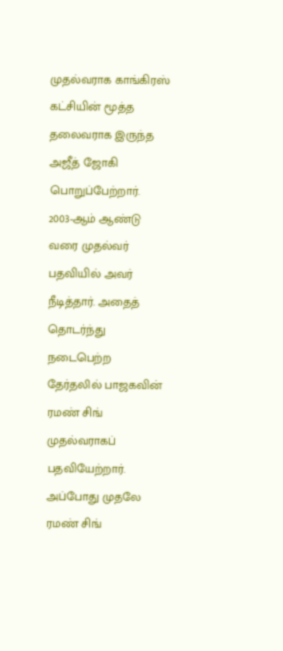முதல்வராக காங்கிரஸ் கட்சியின் மூத்த தலைவராக இருந்த அஜீத் ஜோகி பொறுப்பேற்றார்.
2003-ஆம் ஆண்டு வரை முதல்வர் பதவியில் அவர் நீடித்தார். அதைத் தொடர்ந்து நடைபெற்ற தேர்தலில் பாஜகவின் ரமண் சிங் முதல்வராகப் பதவியேற்றார்.
அப்போது முதலே ரமண் சிங்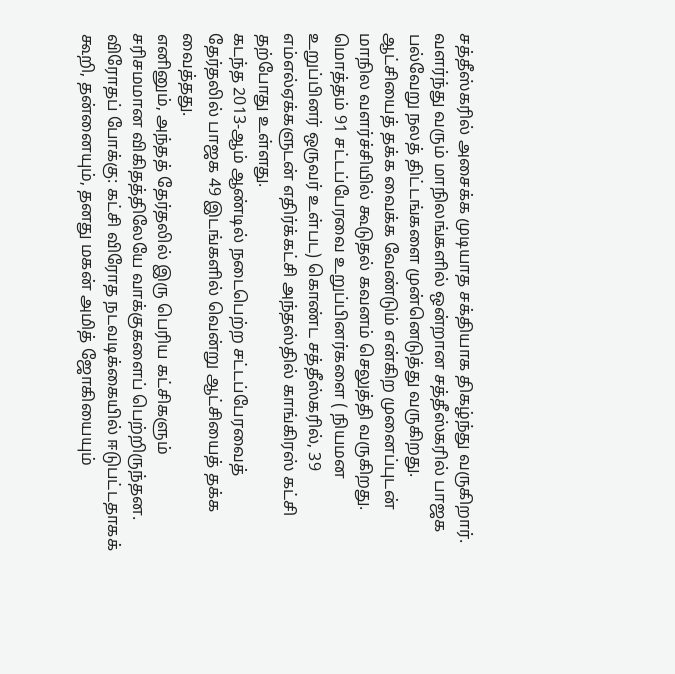சத்தீஸ்கரில் அசைக்க முடியாத சக்தியாக திகழ்ந்து வருகிறார்.
வளர்ந்து வரும் மாநிலங்களில் ஒன்றான சத்தீஸ்கரில் பாஜக பல்வேறு நலத் திட்டங்களை முன்னெடுத்து வருகிறது. ஆட்சியைத் தக்க வைக்க வேண்டும் என்கிற முனைப்புடன் மாநில வளர்ச்சியில் கூடுதல் கவனம் செலுத்தி வருகிறது.
மொத்தம் 91 சட்டப்பேரவை உறுப்பினர்களை ( நியமன உறுப்பினர் ஒருவர் உள்பட) கொண்ட சத்தீஸ்கரில், 39 எம்எல்ஏக்களுடன் எதிர்க்கட்சி அந்தஸ்தில் காங்கிரஸ் கட்சி  தற்போது உள்ளது.
கடந்த 2013-ஆம் ஆண்டில் நடைபெற்ற சட்டப்பேரவைத் தேர்தலில் பாஜக 49 இடங்களில் வென்று ஆட்சியைத் தக்க வைத்தது.
எனினும், அந்தத் தேர்தலில் இரு பெரிய கட்சிகளும் சரிசமமான விகிதத்திலேயே வாக்குகளைப் பெற்றிருந்தன.
விரோதப் போக்கு: கட்சி விரோத நடவடிக்கையில் ஈடுபட்டதாகக் கூறி, தன்னையும், தனது மகன் அமித் ஜோகியையும்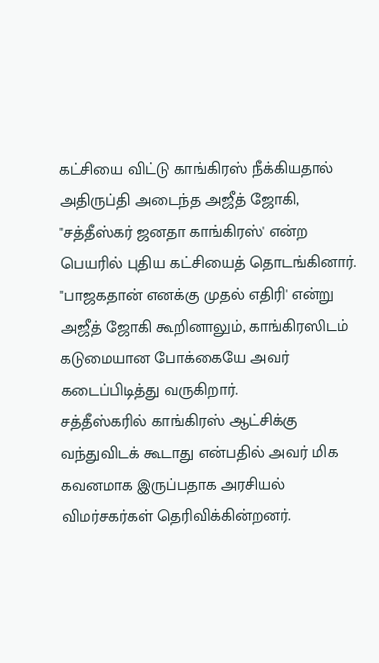கட்சியை விட்டு காங்கிரஸ் நீக்கியதால் அதிருப்தி அடைந்த அஜீத் ஜோகி, "சத்தீஸ்கர் ஜனதா காங்கிரஸ்' என்ற பெயரில் புதிய கட்சியைத் தொடங்கினார்.
"பாஜகதான் எனக்கு முதல் எதிரி' என்று அஜீத் ஜோகி கூறினாலும், காங்கிரஸிடம் கடுமையான போக்கையே அவர் கடைப்பிடித்து வருகிறார்.
சத்தீஸ்கரில் காங்கிரஸ் ஆட்சிக்கு வந்துவிடக் கூடாது என்பதில் அவர் மிக கவனமாக இருப்பதாக அரசியல் விமர்சகர்கள் தெரிவிக்கின்றனர்.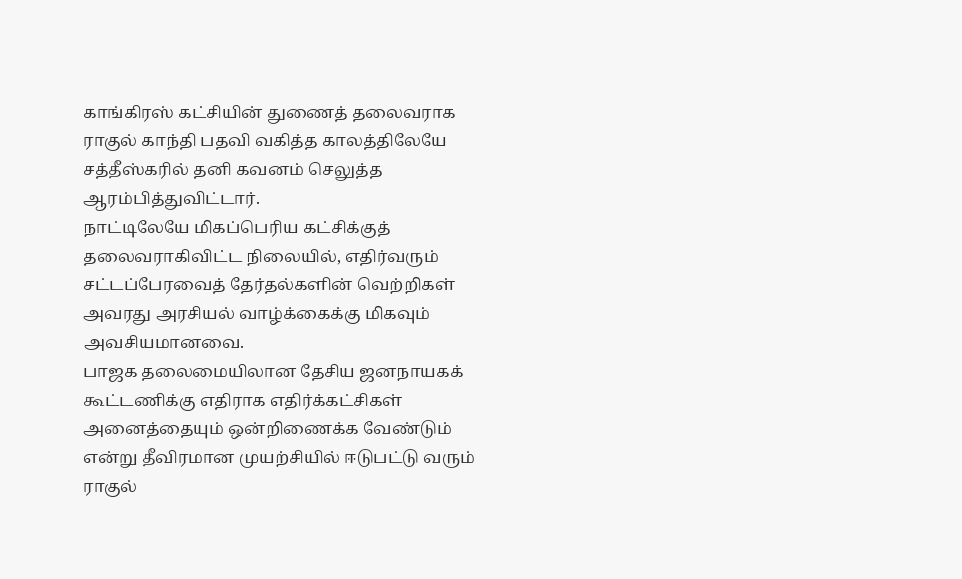காங்கிரஸ் கட்சியின் துணைத் தலைவராக ராகுல் காந்தி பதவி வகித்த காலத்திலேயே சத்தீஸ்கரில் தனி கவனம் செலுத்த ஆரம்பித்துவிட்டார்.
நாட்டிலேயே மிகப்பெரிய கட்சிக்குத் தலைவராகிவிட்ட நிலையில், எதிர்வரும் சட்டப்பேரவைத் தேர்தல்களின் வெற்றிகள் அவரது அரசியல் வாழ்க்கைக்கு மிகவும் அவசியமானவை.
பாஜக தலைமையிலான தேசிய ஜனநாயகக் கூட்டணிக்கு எதிராக எதிர்க்கட்சிகள் அனைத்தையும் ஒன்றிணைக்க வேண்டும் என்று தீவிரமான முயற்சியில் ஈடுபட்டு வரும் ராகுல்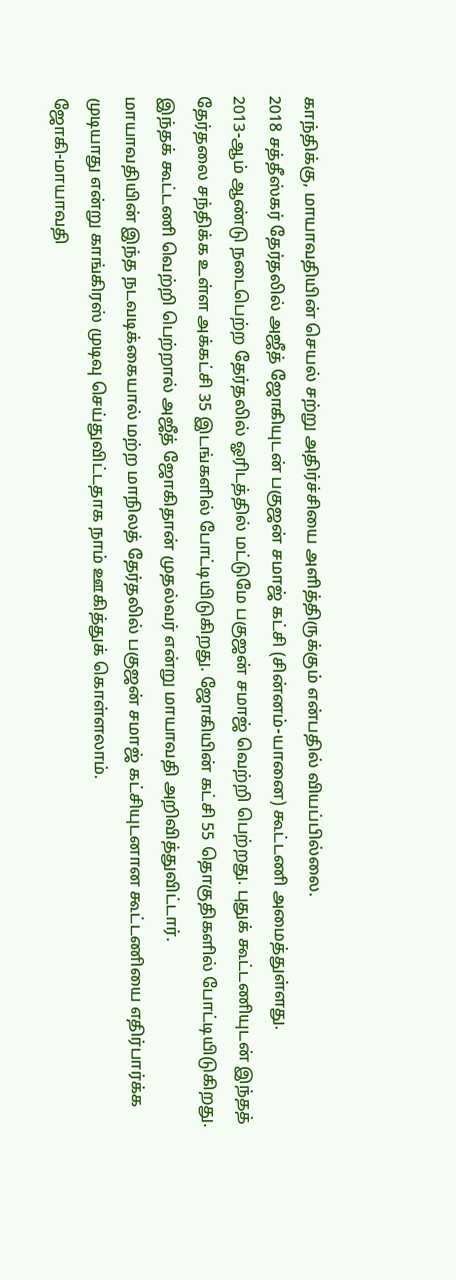காந்திக்கு, மாயாவதியின் செயல் சற்று அதிர்ச்சியை அளித்திருக்கும் என்பதில் வியப்பில்லை.
2018 சத்தீஸ்கர் தேர்தலில் அஜீத் ஜோகியுடன் பகுஜன் சமாஜ் கட்சி (சின்னம்-யானை) கூட்டணி அமைத்துள்ளது.
2013-ஆம் ஆண்டு நடைபெற்ற தேர்தலில் ஓரிடத்தில் மட்டுமே பகுஜன் சமாஜ் வெற்றி பெற்றது. புதுக் கூட்டணியுடன் இந்தத் தேர்தலை சந்திக்க உள்ள அக்கட்சி 35 இடங்களில் போட்டியிடுகிறது. ஜோகியின் கட்சி 55 தொகுதிகளில் போட்டியிடுகிறது. இந்தக் கூட்டணி வெற்றி பெற்றால் அஜீத் ஜோகிதான் முதல்வர் என்று மாயாவதி அறிவித்துவிட்டார்.
மாயாவதியின் இந்த நடவடிக்கையால் மற்ற மாநிலத் தேர்தலில் பகுஜன் சமாஜ் கட்சியுடனான கூட்டணியை எதிர்பார்க்க முடியாது என்று காங்கிரஸ் முடிவு செய்துவிட்டதாக நாம் ஊகித்துக் கொள்ளலாம்.
ஜோகி-மாயாவதி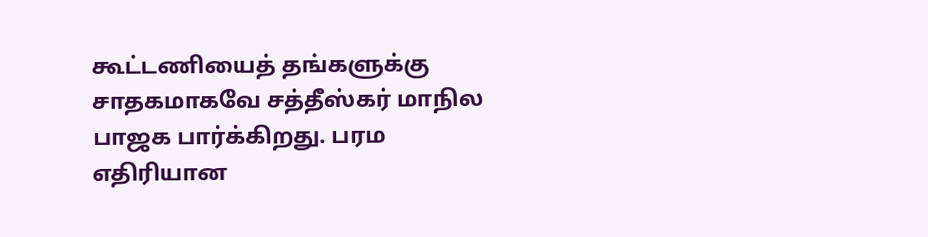கூட்டணியைத் தங்களுக்கு சாதகமாகவே சத்தீஸ்கர் மாநில பாஜக பார்க்கிறது. பரம எதிரியான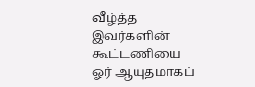வீழ்த்த இவர்களின் கூட்டணியை ஓர் ஆயுதமாகப்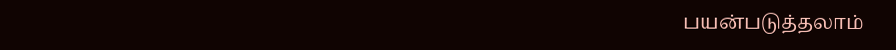பயன்படுத்தலாம்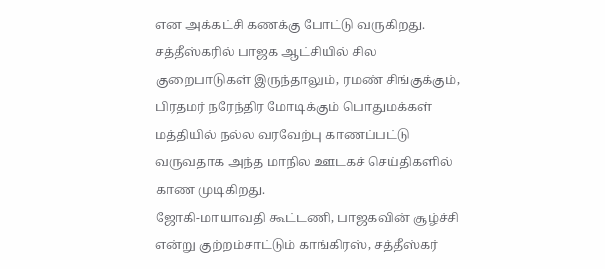என அக்கட்சி கணக்கு போட்டு வருகிறது.
சத்தீஸ்கரில் பாஜக ஆட்சியில் சில குறைபாடுகள் இருந்தாலும், ரமண் சிங்குக்கும், பிரதமர் நரேந்திர மோடிக்கும் பொதுமக்கள் மத்தியில் நல்ல வரவேற்பு காணப்பட்டு வருவதாக அந்த மாநில ஊடகச் செய்திகளில் காண முடிகிறது.
ஜோகி-மாயாவதி கூட்டணி, பாஜகவின் சூழ்ச்சி என்று குற்றம்சாட்டும் காங்கிரஸ், சத்தீஸ்கர்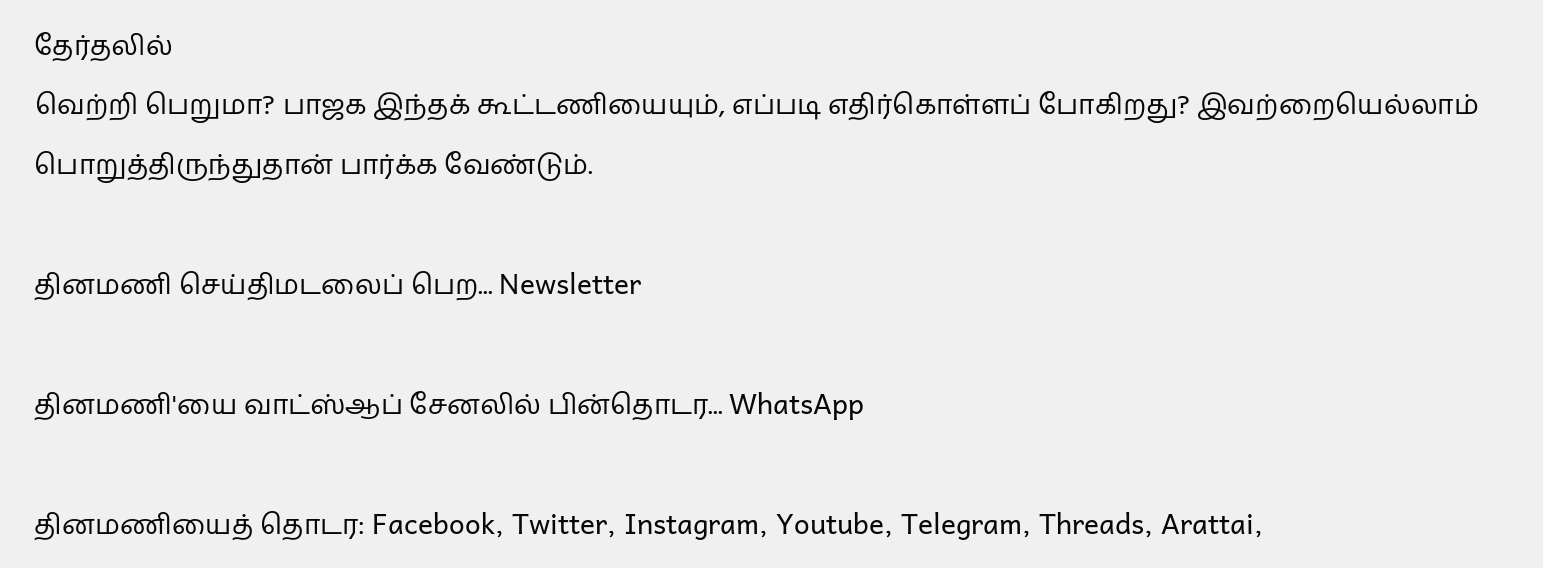தேர்தலில்
வெற்றி பெறுமா? பாஜக இந்தக் கூட்டணியையும், எப்படி எதிர்கொள்ளப் போகிறது? இவற்றையெல்லாம் பொறுத்திருந்துதான் பார்க்க வேண்டும்.

தினமணி செய்திமடலைப் பெற... Newsletter

தினமணி'யை வாட்ஸ்ஆப் சேனலில் பின்தொடர... WhatsApp

தினமணியைத் தொடர: Facebook, Twitter, Instagram, Youtube, Telegram, Threads, Arattai,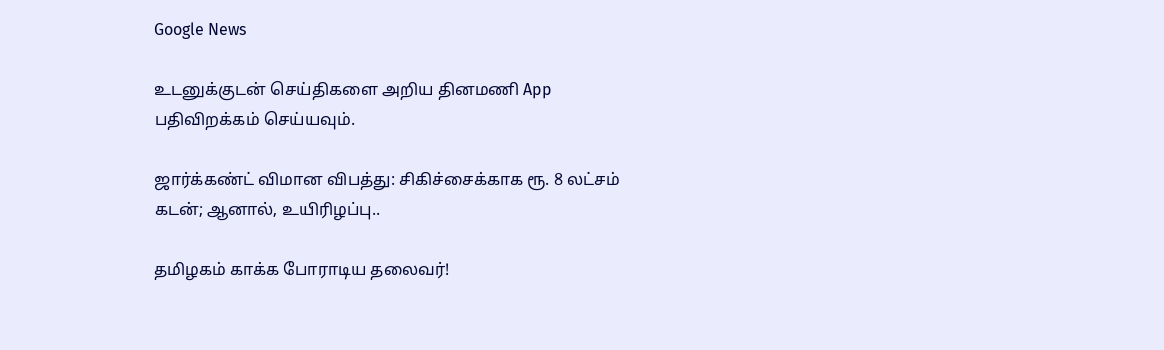Google News

உடனுக்குடன் செய்திகளை அறிய தினமணி App பதிவிறக்கம் செய்யவும்.

ஜார்க்கண்ட் விமான விபத்து: சிகிச்சைக்காக ரூ. 8 லட்சம் கடன்; ஆனால், உயிரிழப்பு..

தமிழகம் காக்க போராடிய தலைவர்!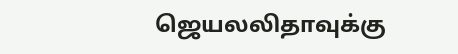ஜெயலலிதாவுக்கு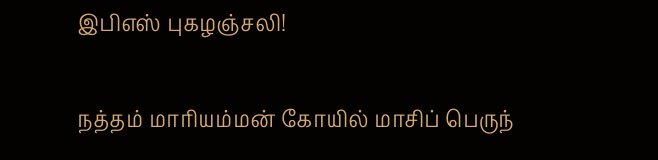இபிஎஸ் புகழஞ்சலி!

நத்தம் மாரியம்மன் கோயில் மாசிப் பெருந்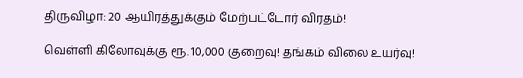திருவிழா: 20 ஆயிரத்துக்கும் மேற்பட்டோர் விரதம்!

வெள்ளி கிலோவுக்கு ரூ. 10,000 குறைவு! தங்கம் விலை உயர்வு!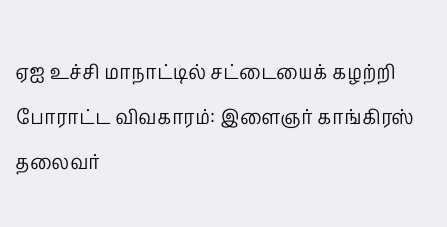ஏஐ உச்சி மாநாட்டில் சட்டையைக் கழற்றி போராட்ட விவகாரம்: இளைஞர் காங்கிரஸ் தலைவர்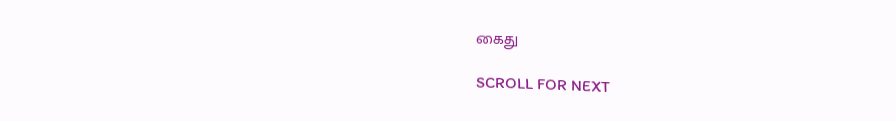கைது

SCROLL FOR NEXT